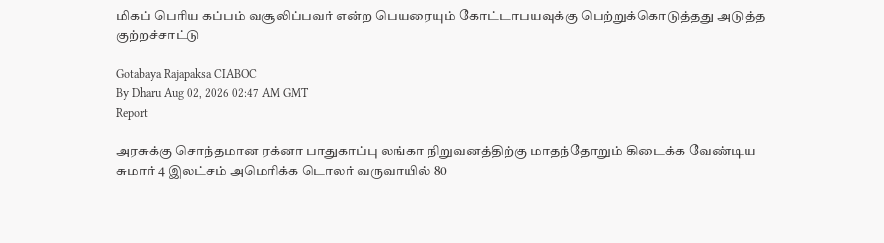மிகப் பெரிய கப்பம் வசூலிப்பவர் என்ற பெயரையும் கோட்டாபயவுக்கு பெற்றுக்கொடுத்தது அடுத்த குற்றச்சாட்டு

Gotabaya Rajapaksa CIABOC
By Dharu Aug 02, 2026 02:47 AM GMT
Report

அரசுக்கு சொந்தமான ரக்னா பாதுகாப்பு லங்கா நிறுவனத்திற்கு மாதந்தோறும் கிடைக்க வேண்டிய சுமார் 4 இலட்சம் அமெரிக்க டொலர் வருவாயில் 80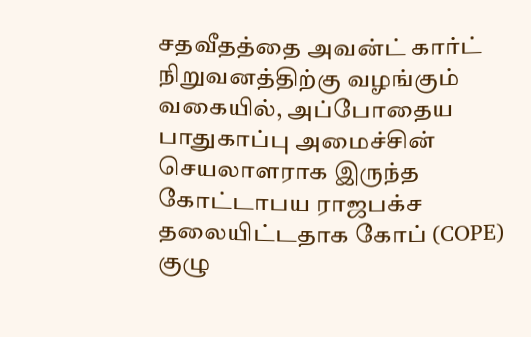சதவீதத்தை அவன்ட் கார்ட் நிறுவனத்திற்கு வழங்கும் வகையில், அப்போதைய பாதுகாப்பு அமைச்சின் செயலாளராக இருந்த கோட்டாபய ராஜபக்ச தலையிட்டதாக கோப் (COPE) குழு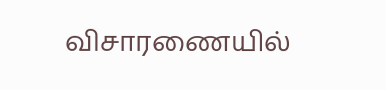விசாரணையில்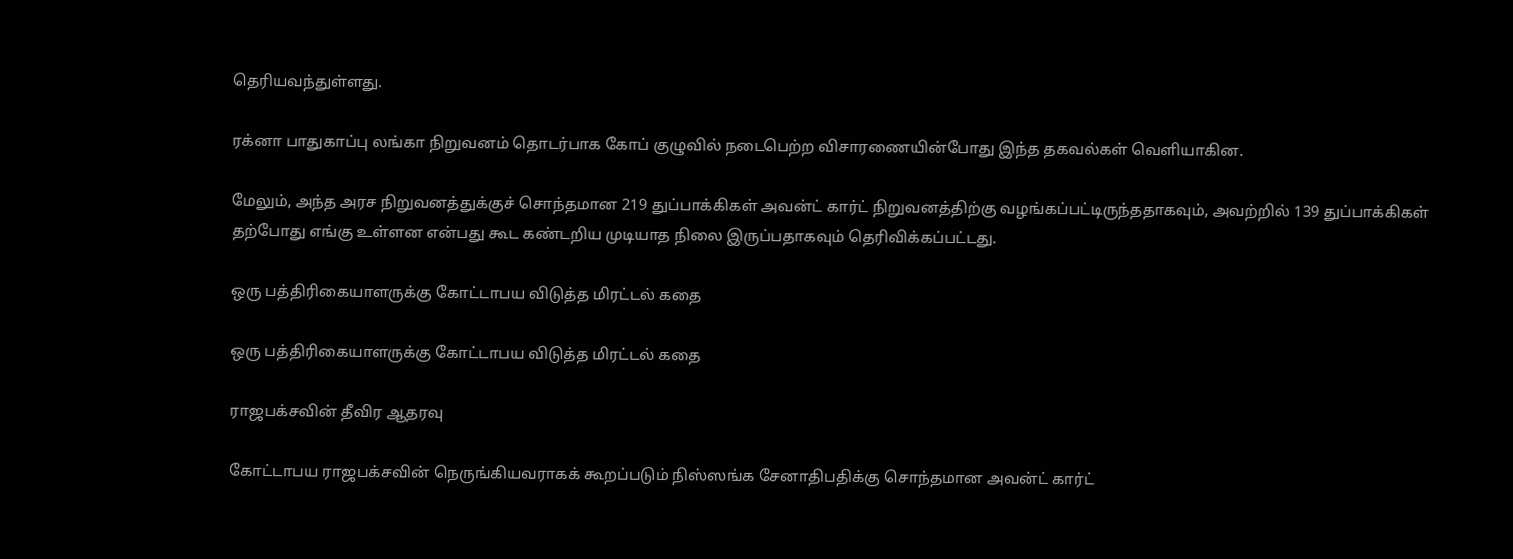தெரியவந்துள்ளது.

ரக்னா பாதுகாப்பு லங்கா நிறுவனம் தொடர்பாக கோப் குழுவில் நடைபெற்ற விசாரணையின்போது இந்த தகவல்கள் வெளியாகின.

மேலும், அந்த அரச நிறுவனத்துக்குச் சொந்தமான 219 துப்பாக்கிகள் அவன்ட் கார்ட் நிறுவனத்திற்கு வழங்கப்பட்டிருந்ததாகவும், அவற்றில் 139 துப்பாக்கிகள் தற்போது எங்கு உள்ளன என்பது கூட கண்டறிய முடியாத நிலை இருப்பதாகவும் தெரிவிக்கப்பட்டது.

ஒரு பத்திரிகையாளருக்கு கோட்டாபய விடுத்த மிரட்டல் கதை

ஒரு பத்திரிகையாளருக்கு கோட்டாபய விடுத்த மிரட்டல் கதை

ராஜபக்சவின் தீவிர ஆதரவு

கோட்டாபய ராஜபக்சவின் நெருங்கியவராகக் கூறப்படும் நிஸ்ஸங்க சேனாதிபதிக்கு சொந்தமான அவன்ட் கார்ட்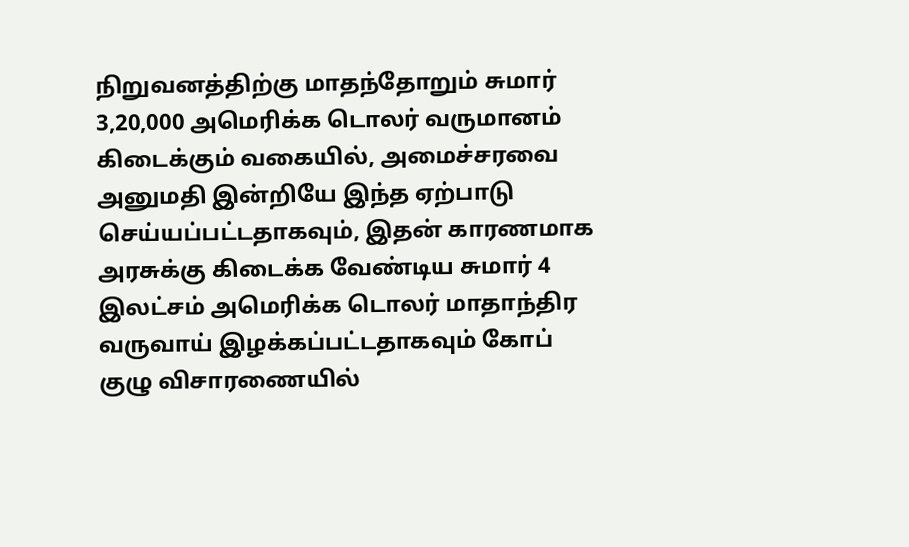நிறுவனத்திற்கு மாதந்தோறும் சுமார் 3,20,000 அமெரிக்க டொலர் வருமானம் கிடைக்கும் வகையில், அமைச்சரவை அனுமதி இன்றியே இந்த ஏற்பாடு செய்யப்பட்டதாகவும், இதன் காரணமாக அரசுக்கு கிடைக்க வேண்டிய சுமார் 4 இலட்சம் அமெரிக்க டொலர் மாதாந்திர வருவாய் இழக்கப்பட்டதாகவும் கோப் குழு விசாரணையில்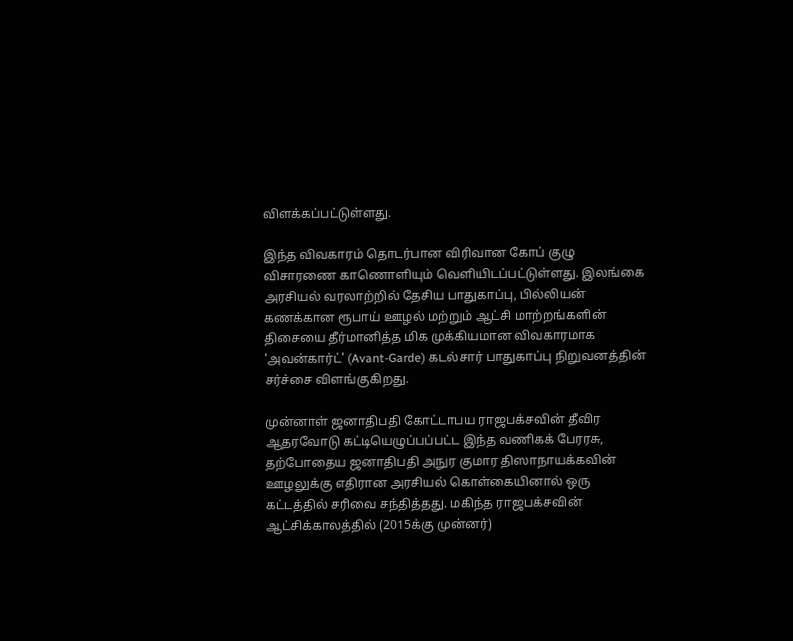விளக்கப்பட்டுள்ளது.

இந்த விவகாரம் தொடர்பான விரிவான கோப் குழு விசாரணை காணொளியும் வெளியிடப்பட்டுள்ளது. இலங்கை அரசியல் வரலாற்றில் தேசிய பாதுகாப்பு, பில்லியன் கணக்கான ரூபாய் ஊழல் மற்றும் ஆட்சி மாற்றங்களின் திசையை தீர்மானித்த மிக முக்கியமான விவகாரமாக 'அவன்கார்ட்' (Avant-Garde) கடல்சார் பாதுகாப்பு நிறுவனத்தின் சர்ச்சை விளங்குகிறது.

முன்னாள் ஜனாதிபதி கோட்டாபய ராஜபக்சவின் தீவிர ஆதரவோடு கட்டியெழுப்பப்பட்ட இந்த வணிகக் பேரரசு, தற்போதைய ஜனாதிபதி அநுர குமார திஸாநாயக்கவின் ஊழலுக்கு எதிரான அரசியல் கொள்கையினால் ஒரு கட்டத்தில் சரிவை சந்தித்தது. மகிந்த ராஜபக்சவின் ஆட்சிக்காலத்தில் (2015க்கு முன்னர்)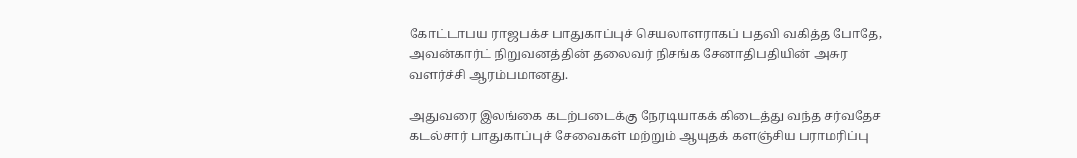கோட்டாபய ராஜபக்ச பாதுகாப்புச் செயலாளராகப் பதவி வகித்த போதே, அவன்கார்ட் நிறுவனத்தின் தலைவர் நிசங்க சேனாதிபதியின் அசுர வளர்ச்சி ஆரம்பமானது.

அதுவரை இலங்கை கடற்படைக்கு நேரடியாகக் கிடைத்து வந்த சர்வதேச கடல்சார் பாதுகாப்புச் சேவைகள் மற்றும் ஆயுதக் களஞ்சிய பராமரிப்பு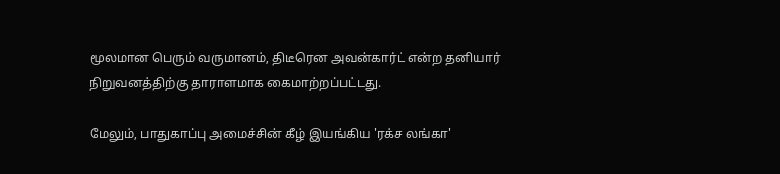மூலமான பெரும் வருமானம், திடீரென அவன்கார்ட் என்ற தனியார் நிறுவனத்திற்கு தாராளமாக கைமாற்றப்பட்டது.

மேலும், பாதுகாப்பு அமைச்சின் கீழ் இயங்கிய 'ரக்ச லங்கா'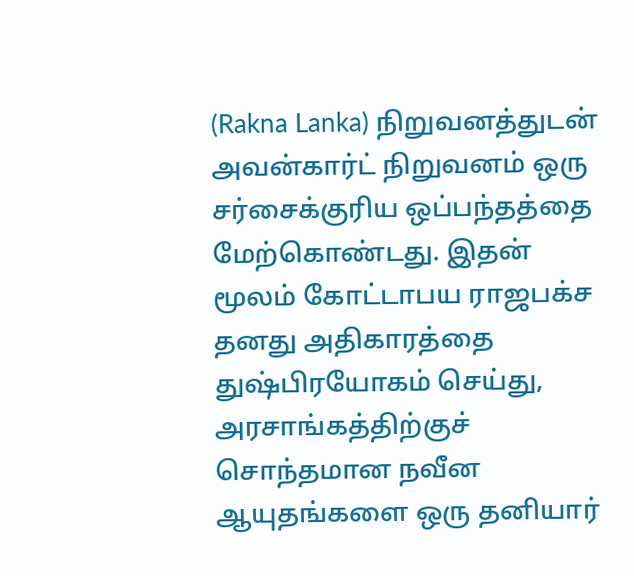(Rakna Lanka) நிறுவனத்துடன் அவன்கார்ட் நிறுவனம் ஒரு சர்சைக்குரிய ஒப்பந்தத்தை மேற்கொண்டது. இதன் மூலம் கோட்டாபய ராஜபக்ச தனது அதிகாரத்தை துஷ்பிரயோகம் செய்து, அரசாங்கத்திற்குச் சொந்தமான நவீன ஆயுதங்களை ஒரு தனியார்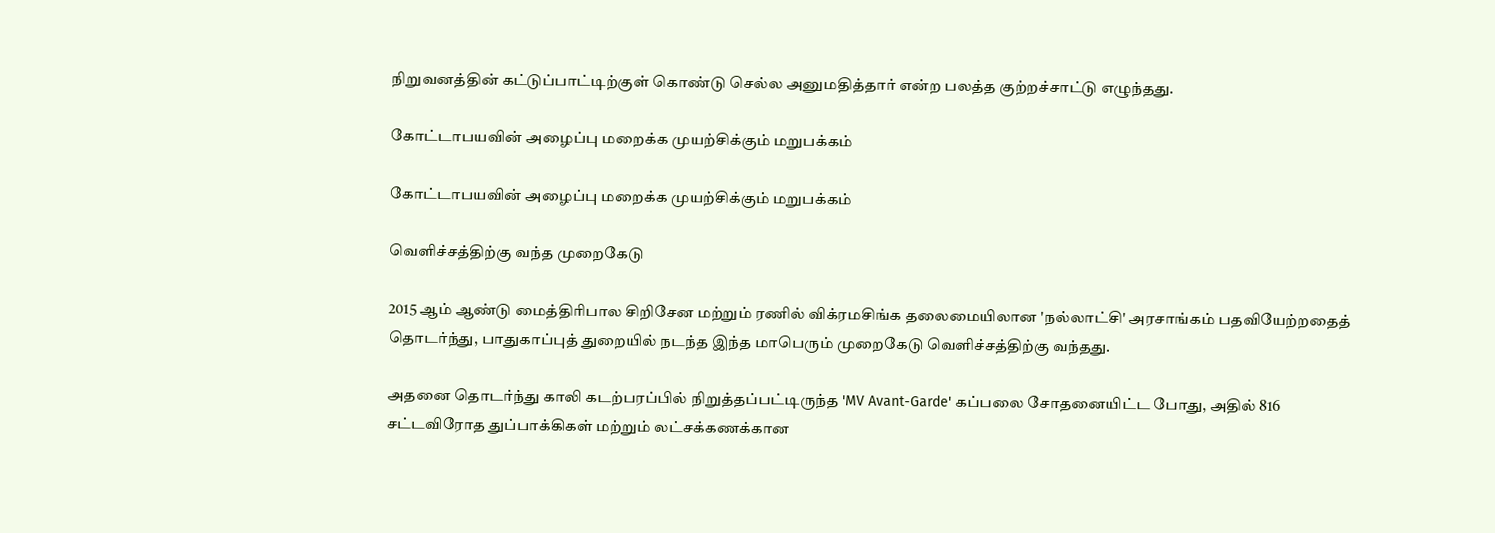நிறுவனத்தின் கட்டுப்பாட்டிற்குள் கொண்டு செல்ல அனுமதித்தார் என்ற பலத்த குற்றச்சாட்டு எழுந்தது.

கோட்டாபயவின் அழைப்பு மறைக்க முயற்சிக்கும் மறுபக்கம்

கோட்டாபயவின் அழைப்பு மறைக்க முயற்சிக்கும் மறுபக்கம்

வெளிச்சத்திற்கு வந்த முறைகேடு

2015 ஆம் ஆண்டு மைத்திரிபால சிறிசேன மற்றும் ரணில் விக்ரமசிங்க தலைமையிலான 'நல்லாட்சி' அரசாங்கம் பதவியேற்றதைத் தொடர்ந்து, பாதுகாப்புத் துறையில் நடந்த இந்த மாபெரும் முறைகேடு வெளிச்சத்திற்கு வந்தது.

அதனை தொடர்ந்து காலி கடற்பரப்பில் நிறுத்தப்பட்டிருந்த 'MV Avant-Garde' கப்பலை சோதனையிட்ட போது, அதில் 816 சட்டவிரோத துப்பாக்கிகள் மற்றும் லட்சக்கணக்கான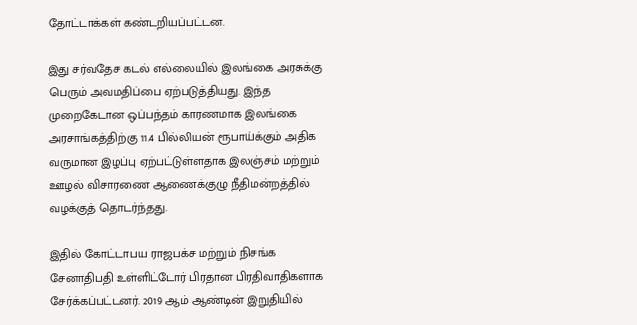தோட்டாக்கள் கண்டறியப்பட்டன.

இது சர்வதேச கடல் எல்லையில் இலங்கை அரசுக்கு பெரும் அவமதிப்பை ஏற்படுத்தியது. இந்த முறைகேடான ஒப்பந்தம் காரணமாக இலங்கை அரசாங்கத்திற்கு 11.4 பில்லியன் ரூபாய்க்கும் அதிக வருமான இழப்பு ஏற்பட்டுள்ளதாக இலஞ்சம் மற்றும் ஊழல் விசாரணை ஆணைக்குழு நீதிமன்றத்தில் வழக்குத் தொடர்ந்தது.

இதில் கோட்டாபய ராஜபக்ச மற்றும் நிசங்க சேனாதிபதி உள்ளிட்டோர் பிரதான பிரதிவாதிகளாக சேர்க்கப்பட்டனர். 2019 ஆம் ஆண்டின் இறுதியில்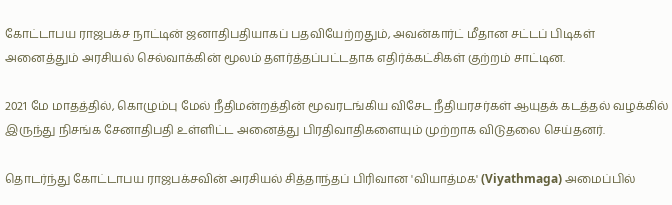கோட்டாபய ராஜபக்ச நாட்டின் ஜனாதிபதியாகப் பதவியேற்றதும், அவன்கார்ட் மீதான சட்டப் பிடிகள் அனைத்தும் அரசியல் செல்வாக்கின் மூலம் தளர்த்தப்பட்டதாக எதிர்க்கட்சிகள் குற்றம் சாட்டின.

2021 மே மாதத்தில், கொழும்பு மேல் நீதிமன்றத்தின் மூவரடங்கிய விசேட நீதியரசர்கள் ஆயுதக் கடத்தல் வழக்கில் இருந்து நிசங்க சேனாதிபதி உள்ளிட்ட அனைத்து பிரதிவாதிகளையும் முற்றாக விடுதலை செய்தனர்.

தொடர்ந்து கோட்டாபய ராஜபக்சவின் அரசியல் சித்தாந்தப் பிரிவான 'வியாத்மக' (Viyathmaga) அமைப்பில்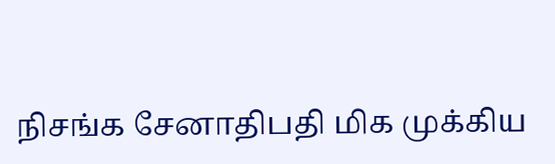நிசங்க சேனாதிபதி மிக முக்கிய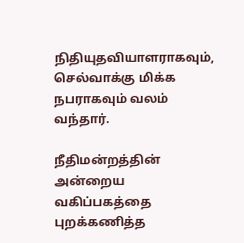நிதியுதவியாளராகவும், செல்வாக்கு மிக்க நபராகவும் வலம் வந்தார்.

நீதிமன்றத்தின் அன்றைய வகிப்பகத்தை புறக்கணித்த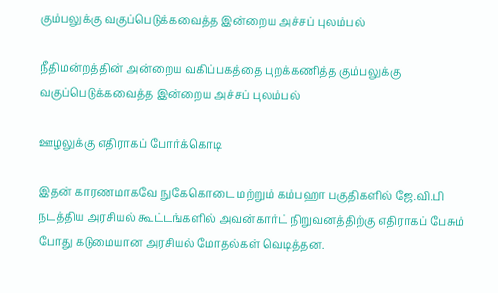கும்பலுக்கு வகுப்பெடுக்கவைத்த இன்றைய அச்சப் புலம்பல்

நீதிமன்றத்தின் அன்றைய வகிப்பகத்தை புறக்கணித்த கும்பலுக்கு வகுப்பெடுக்கவைத்த இன்றைய அச்சப் புலம்பல்

ஊழலுக்கு எதிராகப் போர்க்கொடி

இதன் காரணமாகவே நுகேகொடை மற்றும் கம்பஹா பகுதிகளில் ஜே.வி.பி நடத்திய அரசியல் கூட்டங்களில் அவன்கார்ட் நிறுவனத்திற்கு எதிராகப் பேசும் போது கடுமையான அரசியல் மோதல்கள் வெடித்தன.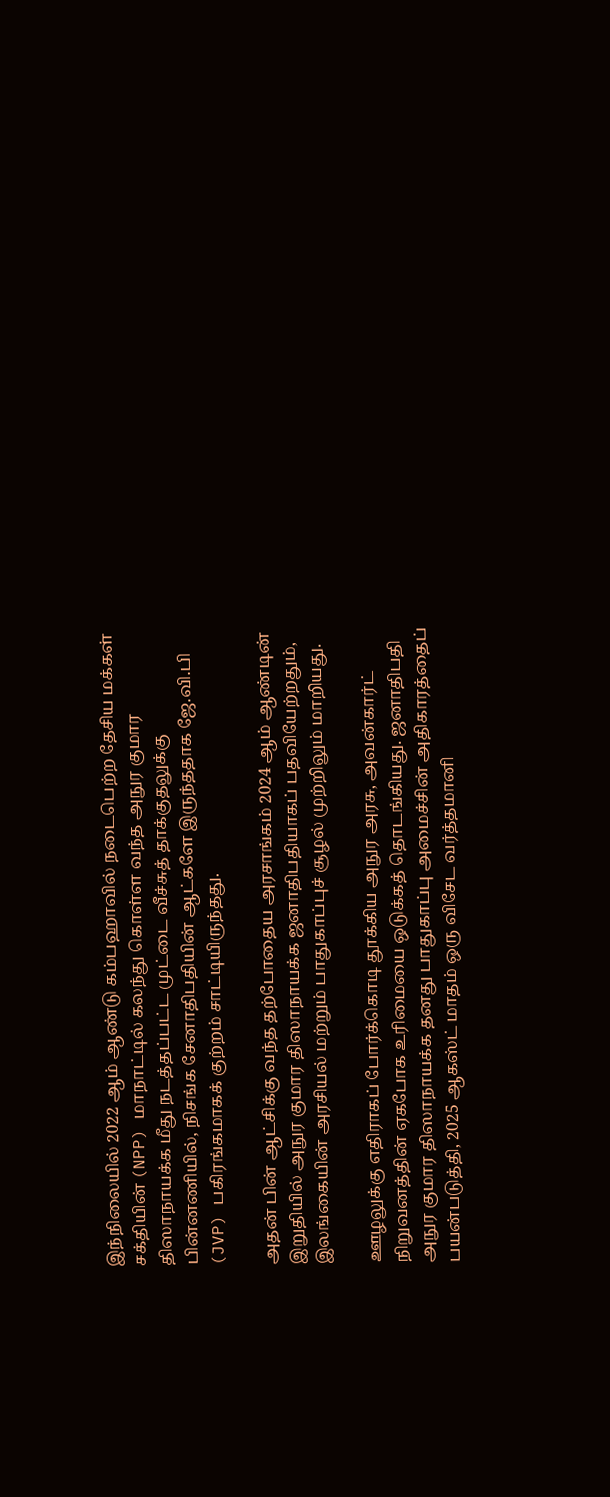இந்நிலையில் 2022 ஆம் ஆண்டு கம்பஹாவில் நடைபெற்ற தேசிய மக்கள் சக்தியின் (NPP) மாநாட்டில் கலந்து கொள்ள வந்த அநுர குமார திஸாநாயக்க மீது நடத்தப்பட்ட முட்டை வீச்சுத் தாக்குதலுக்கு பின்னணியில், நிசங்க சேனாதிபதியின் ஆட்களே இருந்ததாக ஜே.வி.பி (JVP) பகிரங்கமாகக் குற்றம் சாட்டியிருந்தது.

அதன் பின் ஆட்சிக்கு வந்த தற்போதைய அரசாங்கம் 2024 ஆம் ஆண்டின் இறுதியில் அநுர குமார திஸாநாயக்க ஜனாதிபதியாகப் பதவியேற்றதும், இலங்கையின் அரசியல் மற்றும் பாதுகாப்புச் சூழல் முற்றிலும் மாறியது.

ஊழலுக்கு எதிராகப் போர்க்கொடி தூக்கிய அநுர அரசு, அவன்கார்ட் நிறுவனத்தின் ஏகபோக உரிமையை ஒடுக்கத் தொடங்கியது. ஜனாதிபதி அநுர குமார திஸாநாயக்க தனது பாதுகாப்பு அமைச்சின் அதிகாரத்தைப் பயன்படுத்தி, 2025 ஆகஸ்ட் மாதம் ஒரு விசேட வர்த்தமானி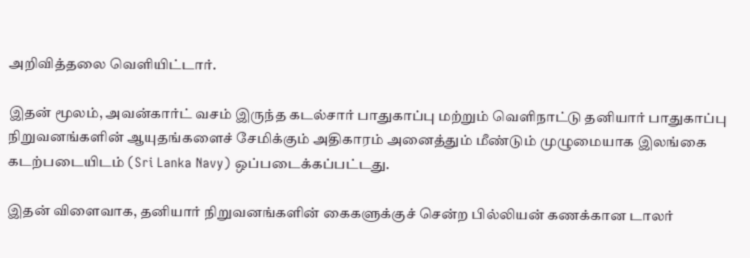அறிவித்தலை வெளியிட்டார்.

இதன் மூலம், அவன்கார்ட் வசம் இருந்த கடல்சார் பாதுகாப்பு மற்றும் வெளிநாட்டு தனியார் பாதுகாப்பு நிறுவனங்களின் ஆயுதங்களைச் சேமிக்கும் அதிகாரம் அனைத்தும் மீண்டும் முழுமையாக இலங்கை கடற்படையிடம் (Sri Lanka Navy) ஒப்படைக்கப்பட்டது.

இதன் விளைவாக, தனியார் நிறுவனங்களின் கைகளுக்குச் சென்ற பில்லியன் கணக்கான டாலர்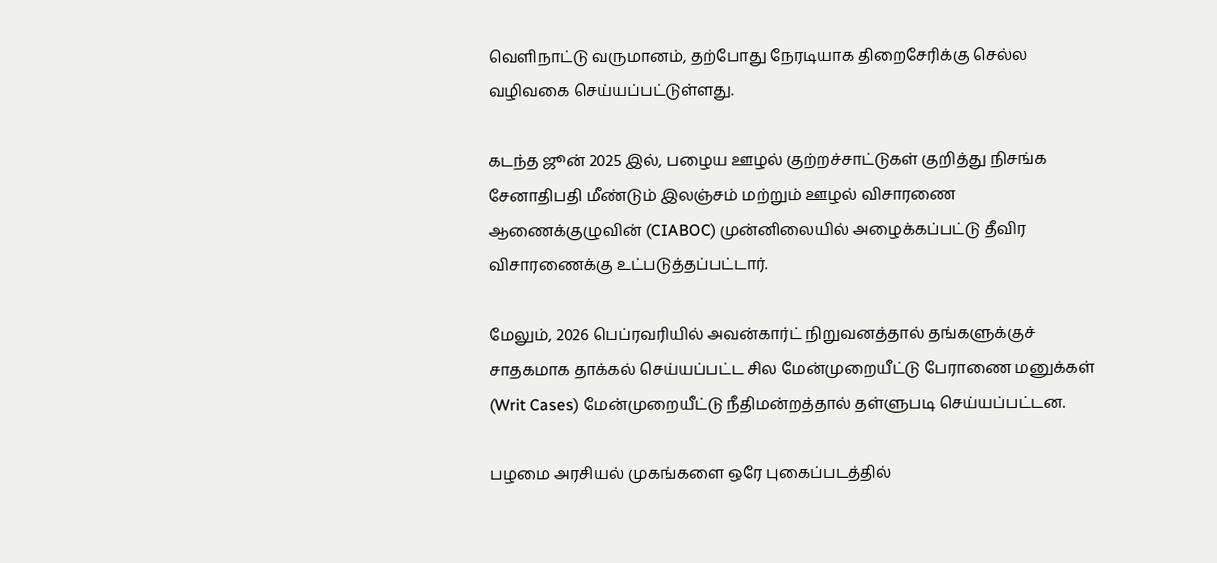வெளிநாட்டு வருமானம், தற்போது நேரடியாக திறைசேரிக்கு செல்ல வழிவகை செய்யப்பட்டுள்ளது.

கடந்த ஜூன் 2025 இல், பழைய ஊழல் குற்றச்சாட்டுகள் குறித்து நிசங்க சேனாதிபதி மீண்டும் இலஞ்சம் மற்றும் ஊழல் விசாரணை ஆணைக்குழுவின் (CIABOC) முன்னிலையில் அழைக்கப்பட்டு தீவிர விசாரணைக்கு உட்படுத்தப்பட்டார்.

மேலும், 2026 பெப்ரவரியில் அவன்கார்ட் நிறுவனத்தால் தங்களுக்குச் சாதகமாக தாக்கல் செய்யப்பட்ட சில மேன்முறையீட்டு பேராணை மனுக்கள் (Writ Cases) மேன்முறையீட்டு நீதிமன்றத்தால் தள்ளுபடி செய்யப்பட்டன.

பழமை அரசியல் முகங்களை ஒரே புகைப்படத்தில்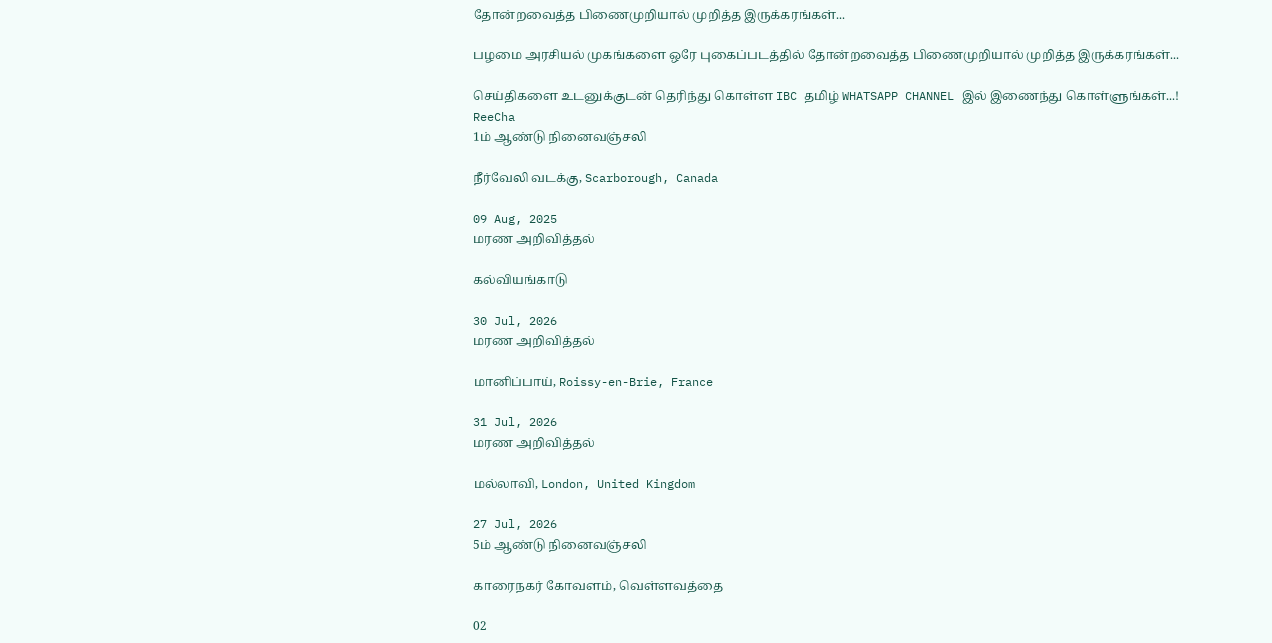தோன்றவைத்த பிணைமுறியால் முறித்த இருக்கரங்கள்...

பழமை அரசியல் முகங்களை ஒரே புகைப்படத்தில் தோன்றவைத்த பிணைமுறியால் முறித்த இருக்கரங்கள்...

செய்திகளை உடனுக்குடன் தெரிந்து கொள்ள IBC தமிழ் WHATSAPP CHANNEL இல் இணைந்து கொள்ளுங்கள்...!
ReeCha
1ம் ஆண்டு நினைவஞ்சலி

நீர்வேலி வடக்கு, Scarborough, Canada

09 Aug, 2025
மரண அறிவித்தல்

கல்வியங்காடு

30 Jul, 2026
மரண அறிவித்தல்

மானிப்பாய், Roissy-en-Brie, France

31 Jul, 2026
மரண அறிவித்தல்

மல்லாவி, London, United Kingdom

27 Jul, 2026
5ம் ஆண்டு நினைவஞ்சலி

காரைநகர் கோவளம், வெள்ளவத்தை

02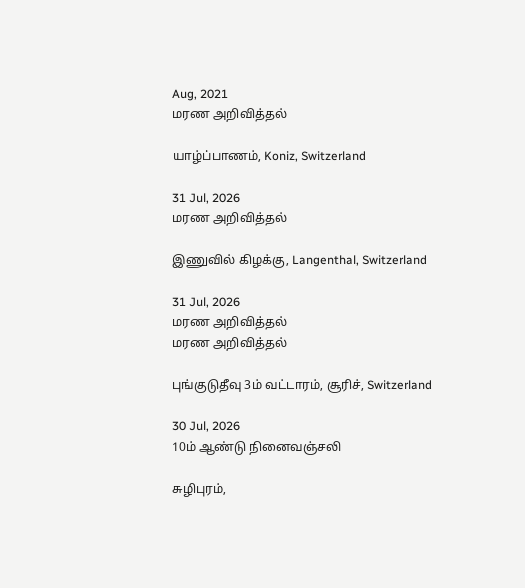Aug, 2021
மரண அறிவித்தல்

யாழ்ப்பாணம், Koniz, Switzerland

31 Jul, 2026
மரண அறிவித்தல்

இணுவில் கிழக்கு, Langenthal, Switzerland

31 Jul, 2026
மரண அறிவித்தல்
மரண அறிவித்தல்

புங்குடுதீவு 3ம் வட்டாரம், சூரிச், Switzerland

30 Jul, 2026
10ம் ஆண்டு நினைவஞ்சலி

சுழிபுரம்,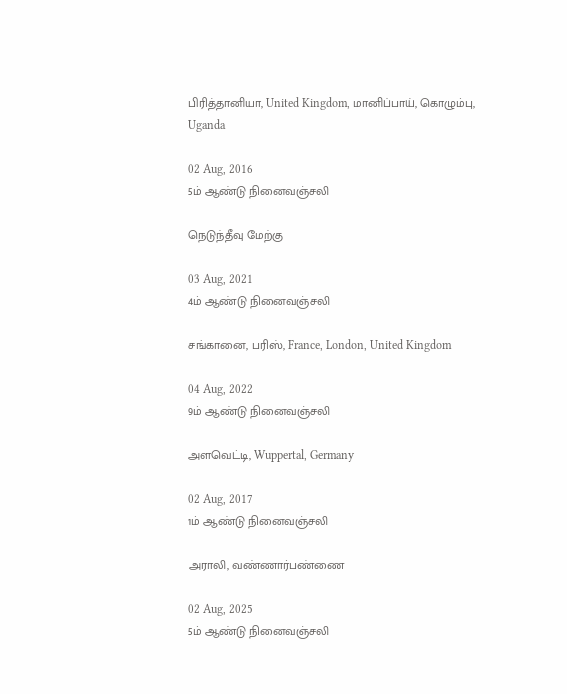பிரித்தானியா, United Kingdom, மானிப்பாய், கொழும்பு, Uganda

02 Aug, 2016
5ம் ஆண்டு நினைவஞ்சலி

நெடுந்தீவு மேற்கு

03 Aug, 2021
4ம் ஆண்டு நினைவஞ்சலி

சங்கானை, பரிஸ், France, London, United Kingdom

04 Aug, 2022
9ம் ஆண்டு நினைவஞ்சலி

அளவெட்டி, Wuppertal, Germany

02 Aug, 2017
1ம் ஆண்டு நினைவஞ்சலி

அராலி, வண்ணார்பண்ணை

02 Aug, 2025
5ம் ஆண்டு நினைவஞ்சலி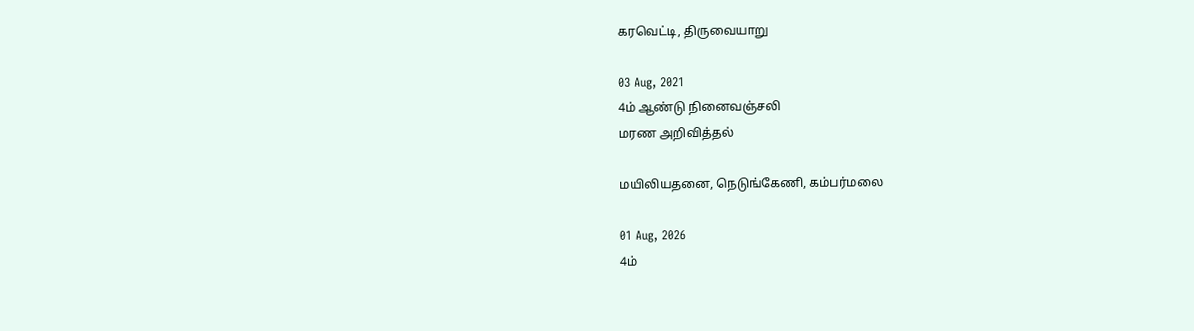கரவெட்டி, திருவையாறு

03 Aug, 2021
4ம் ஆண்டு நினைவஞ்சலி
மரண அறிவித்தல்

மயிலியதனை, நெடுங்கேணி, கம்பர்மலை

01 Aug, 2026
4ம்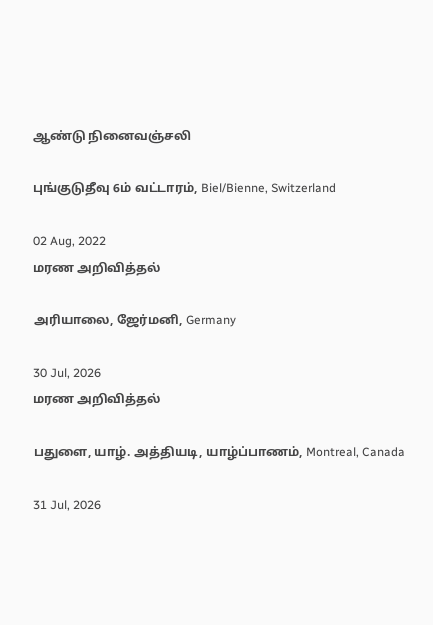ஆண்டு நினைவஞ்சலி

புங்குடுதீவு 6ம் வட்டாரம், Biel/Bienne, Switzerland

02 Aug, 2022
மரண அறிவித்தல்

அரியாலை, ஜேர்மனி, Germany

30 Jul, 2026
மரண அறிவித்தல்

பதுளை, யாழ். அத்தியடி, யாழ்ப்பாணம், Montreal, Canada

31 Jul, 2026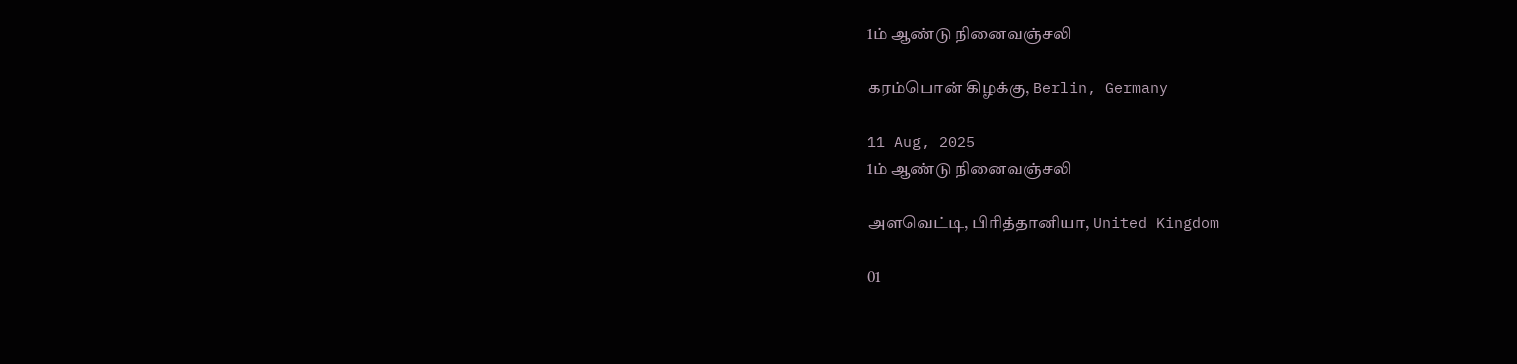1ம் ஆண்டு நினைவஞ்சலி

கரம்பொன் கிழக்கு, Berlin, Germany

11 Aug, 2025
1ம் ஆண்டு நினைவஞ்சலி

அளவெட்டி, பிரித்தானியா, United Kingdom

01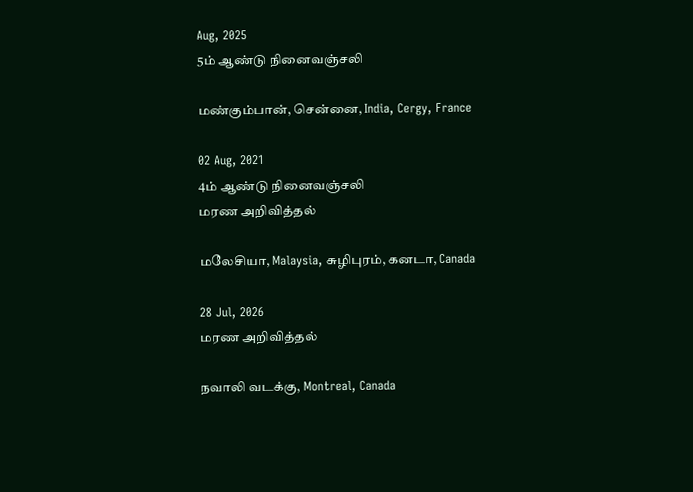Aug, 2025
5ம் ஆண்டு நினைவஞ்சலி

மண்கும்பான், சென்னை, India, Cergy, France

02 Aug, 2021
4ம் ஆண்டு நினைவஞ்சலி
மரண அறிவித்தல்

மலேசியா, Malaysia, சுழிபுரம், கனடா, Canada

28 Jul, 2026
மரண அறிவித்தல்

நவாலி வடக்கு, Montreal, Canada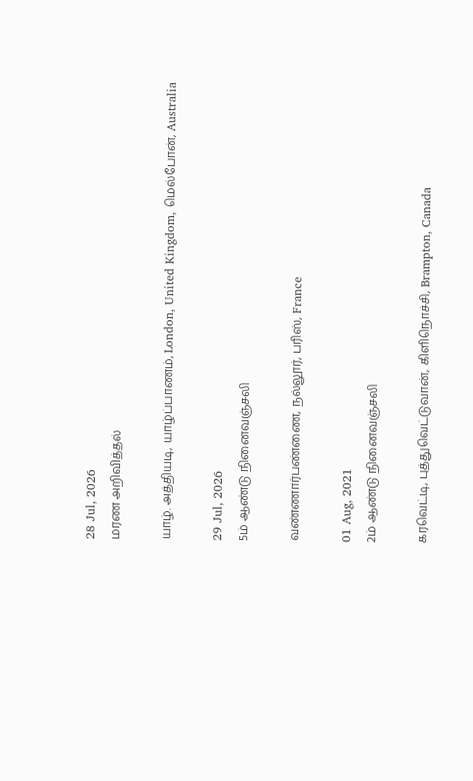28 Jul, 2026
மரண அறிவித்தல்

யாழ். அத்தியடி, யாழ்ப்பாணம், London, United Kingdom, மெல்போன், Australia

29 Jul, 2026
5ம் ஆண்டு நினைவஞ்சலி

வண்ணார்பண்ணை, நல்லூர், பரிஸ், France

01 Aug, 2021
2ம் ஆண்டு நினைவஞ்சலி

கரவெட்டி, புத்துவெட்டுவான், கிளிநொச்சி, Brampton, Canada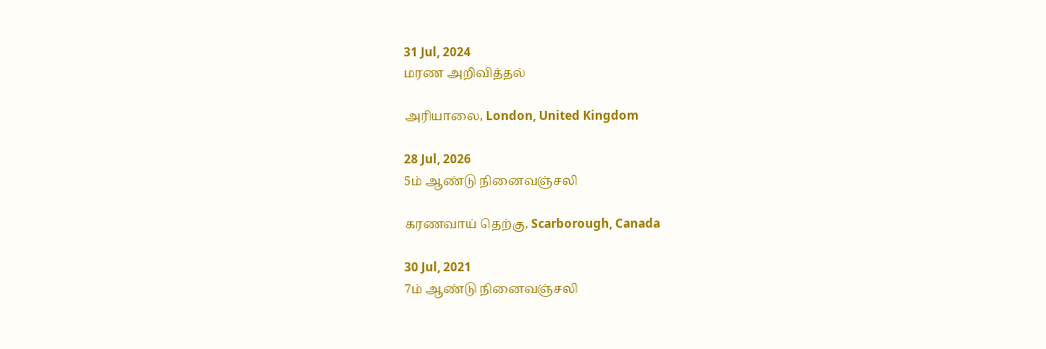31 Jul, 2024
மரண அறிவித்தல்

அரியாலை, London, United Kingdom

28 Jul, 2026
5ம் ஆண்டு நினைவஞ்சலி

கரணவாய் தெற்கு, Scarborough, Canada

30 Jul, 2021
7ம் ஆண்டு நினைவஞ்சலி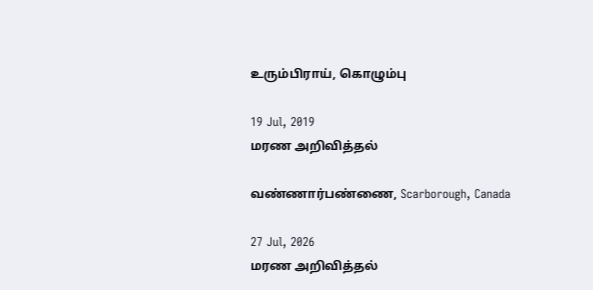உரும்பிராய், கொழும்பு

19 Jul, 2019
மரண அறிவித்தல்

வண்ணார்பண்ணை, Scarborough, Canada

27 Jul, 2026
மரண அறிவித்தல்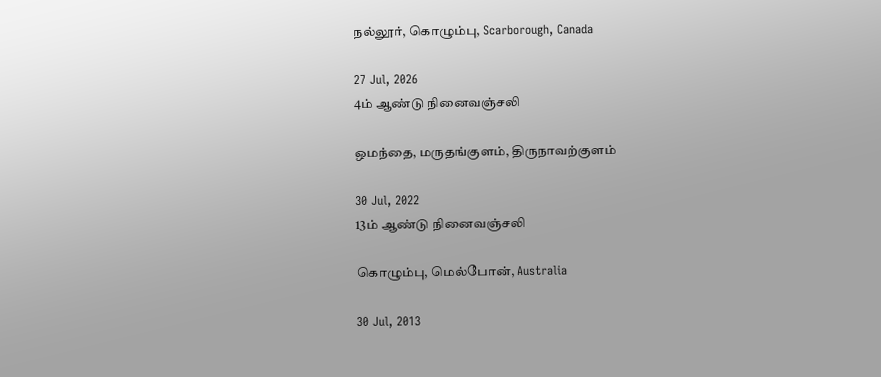நல்லூர், கொழும்பு, Scarborough, Canada

27 Jul, 2026
4ம் ஆண்டு நினைவஞ்சலி

ஒமந்தை, மருதங்குளம், திருநாவற்குளம்

30 Jul, 2022
13ம் ஆண்டு நினைவஞ்சலி

கொழும்பு, மெல்போன், Australia

30 Jul, 2013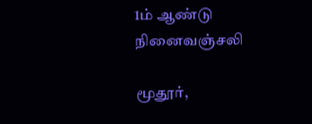1ம் ஆண்டு நினைவஞ்சலி

மூதூர்,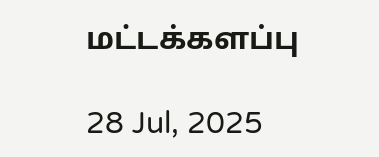மட்டக்களப்பு

28 Jul, 2025